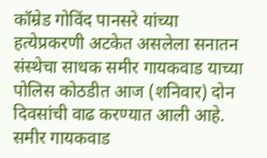कॉम्रेड गोविंद पानसरे यांच्या हत्येप्रकरणी अटकेत असलेला सनातन संस्थेचा साधक समीर गायकवाड याच्या पोलिस कोठडीत आज (शनिवार) दोन दिवसांची वाढ करण्यात आली आहे.
समीर गायकवाड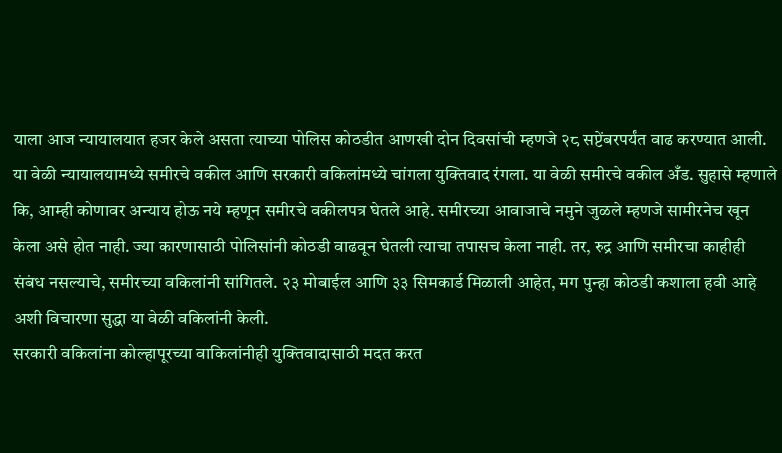याला आज न्यायालयात हजर केले असता त्याच्या पोलिस कोठडीत आणखी दोन दिवसांची म्हणजे २८ सप्टेंबरपर्यंत वाढ करण्यात आली. या वेळी न्यायालयामध्ये समीरचे वकील आणि सरकारी वकिलांमध्ये चांगला युक्तिवाद रंगला. या वेळी समीरचे वकील अँड. सुहासे म्हणाले कि, आम्ही कोणावर अन्याय होऊ नये म्हणून समीरचे वकीलपत्र घेतले आहे. समीरच्या आवाजाचे नमुने जुळले म्हणजे सामीरनेच खून केला असे होत नाही. ज्या कारणासाठी पोलिसांनी कोठडी वाढवून घेतली त्याचा तपासच केला नाही. तर, रुद्र आणि समीरचा काहीही संबंध नसल्याचे, समीरच्या वकिलांनी सांगितले. २३ मोबाईल आणि ३३ सिमकार्ड मिळाली आहेत, मग पुन्हा कोठडी कशाला हवी आहे अशी विचारणा सुद्धा या वेळी वकिलांनी केली.
सरकारी वकिलांना कोल्हापूरच्या वाकिलांनीही युक्तिवादासाठी मदत करत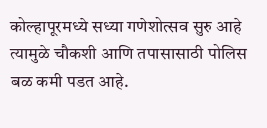कोल्हापूरमध्ये सध्या गणेशोत्सव सुरु आहे त्यामुळे चौकशी आणि तपासासाठी पोलिस बळ कमी पडत आहे.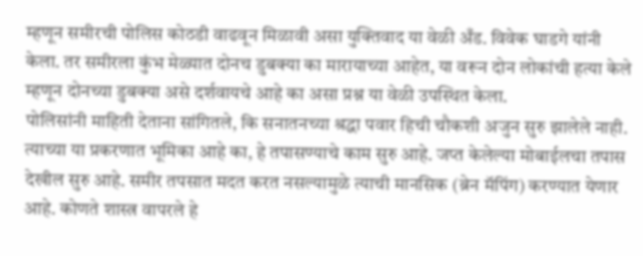म्हणून समीरची पोलिस कोठडी वाढवून मिळावी असा युक्तिवाद या वेळी अँड. विवेक घाडगे यांनी केला. तर समीरला कुंभ मेळ्यात दोनच डुबक्या का मारायाच्या आहेत, या वरून दोन लोकांची हत्या केले म्हणून दोनच्या डुबक्या असे दर्शवायचे आहे का असा प्रश्न या वेळी उपस्थित केला.
पोलिसांनी माहिती देताना सांगितले, कि सनातनच्या श्रद्धा पवार हिची चौकशी अजुन सुरु झालेले नाही. त्याच्या या प्रकरणात भूमिका आहे का, हे तपासण्याचे काम सुरु आहे. जप्त केलेल्या मोबाईलचा तपास देखील सुरु आहे. समीर तपसात मदत करत नसल्यामुळे त्याची मानसिक (ब्रेन मॅपिंग) करण्यात येणार आहे. कोणते शास्त्र वापरले हे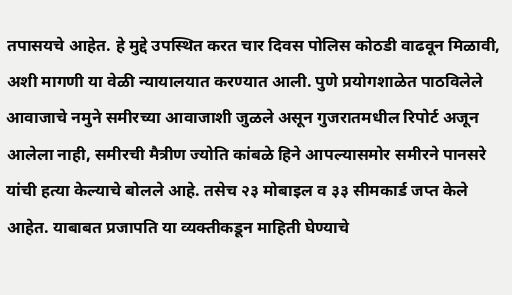तपासयचे आहेत. हे मुद्दे उपस्थित करत चार दिवस पोलिस कोठडी वाढवून मिळावी, अशी मागणी या वेळी न्यायालयात करण्यात आली. पुणे प्रयोगशाळेत पाठविलेले आवाजाचे नमुने समीरच्या आवाजाशी जुळले असून गुजरातमधील रिपोर्ट अजून आलेला नाही, समीरची मैत्रीण ज्योति कांबळे हिने आपल्यासमोर समीरने पानसरे यांची हत्या केल्याचे बोलले आहे. तसेच २३ मोबाइल व ३३ सीमकार्ड जप्त केले आहेत. याबाबत प्रजापति या व्यक्तीकडून माहिती घेण्याचे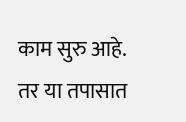काम सुरु आहे. तर या तपासात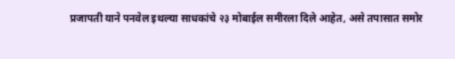प्रजापती याने पनवेल इथल्या साधकांचे २३ मोबाईल समीरला दिले आहेत, असे तपासात समोर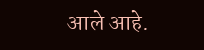आले आहे.